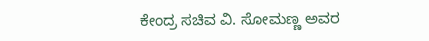ಕೇಂದ್ರ ಸಚಿವ ವಿ. ಸೋಮಣ್ಣ ಅವರ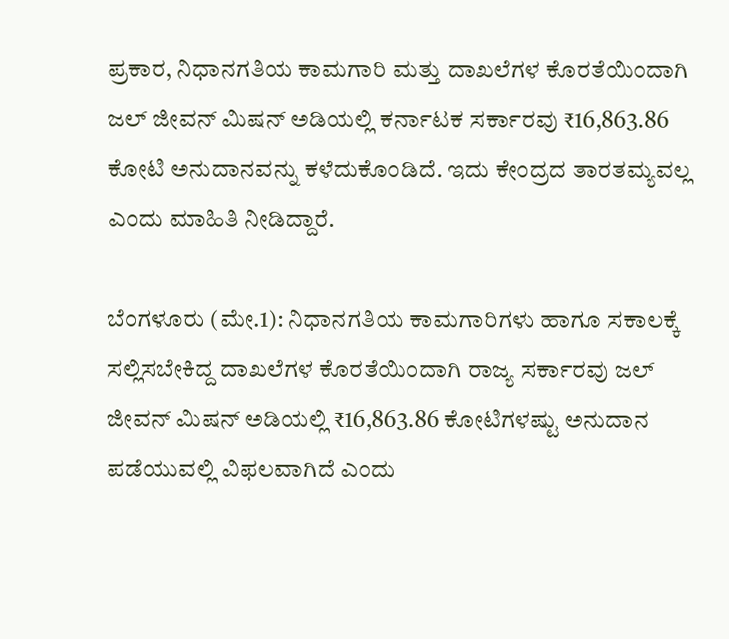ಪ್ರಕಾರ, ನಿಧಾನಗತಿಯ ಕಾಮಗಾರಿ ಮತ್ತು ದಾಖಲೆಗಳ ಕೊರತೆಯಿಂದಾಗಿ ಜಲ್ ಜೀವನ್ ಮಿಷನ್ ಅಡಿಯಲ್ಲಿ ಕರ್ನಾಟಕ ಸರ್ಕಾರವು ₹16,863.86 ಕೋಟಿ ಅನುದಾನವನ್ನು ಕಳೆದುಕೊಂಡಿದೆ. ಇದು ಕೇಂದ್ರದ ತಾರತಮ್ಯವಲ್ಲ ಎಂದು ಮಾಹಿತಿ ನೀಡಿದ್ದಾರೆ.

ಬೆಂಗಳೂರು (ಮೇ.1): ನಿಧಾನಗತಿಯ ಕಾಮಗಾರಿಗಳು ಹಾಗೂ ಸಕಾಲಕ್ಕೆ ಸಲ್ಲಿಸಬೇಕಿದ್ದ ದಾಖಲೆಗಳ ಕೊರತೆಯಿಂದಾಗಿ ರಾಜ್ಯ ಸರ್ಕಾರವು ಜಲ್ ಜೀವನ್ ಮಿಷನ್ ಅಡಿಯಲ್ಲಿ ₹16,863.86 ಕೋಟಿಗಳಷ್ಟು ಅನುದಾನ ಪಡೆಯುವಲ್ಲಿ ವಿಫಲವಾಗಿದೆ ಎಂದು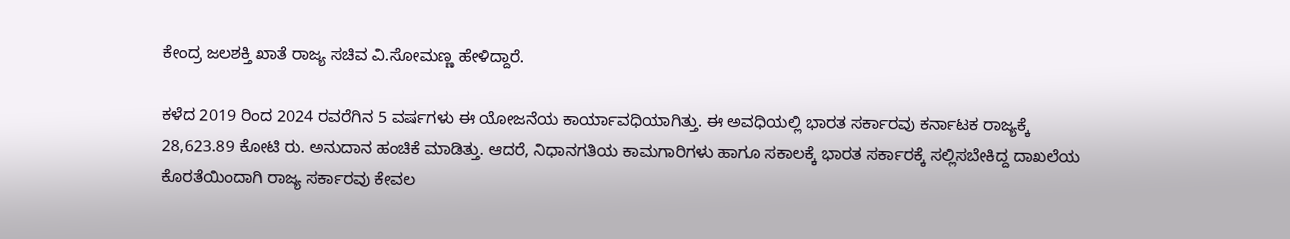ಕೇಂದ್ರ ಜಲಶಕ್ತಿ ಖಾತೆ ರಾಜ್ಯ ಸಚಿವ ವಿ.ಸೋಮಣ್ಣ ಹೇಳಿದ್ದಾರೆ.

ಕಳೆದ 2019 ರಿಂದ 2024 ರವರೆಗಿನ 5 ವರ್ಷಗಳು ಈ ಯೋಜನೆಯ ಕಾರ್ಯಾವಧಿಯಾಗಿತ್ತು. ಈ ಅವಧಿಯಲ್ಲಿ ಭಾರತ ಸರ್ಕಾರವು ಕರ್ನಾಟಕ ರಾಜ್ಯಕ್ಕೆ 28,623.89 ಕೋಟಿ ರು. ಅನುದಾನ ಹಂಚಿಕೆ ಮಾಡಿತ್ತು. ಆದರೆ, ನಿಧಾನಗತಿಯ ಕಾಮಗಾರಿಗಳು ಹಾಗೂ ಸಕಾಲಕ್ಕೆ ಭಾರತ ಸರ್ಕಾರಕ್ಕೆ ಸಲ್ಲಿಸಬೇಕಿದ್ದ ದಾಖಲೆಯ ಕೊರತೆಯಿಂದಾಗಿ ರಾಜ್ಯ ಸರ್ಕಾರವು ಕೇವಲ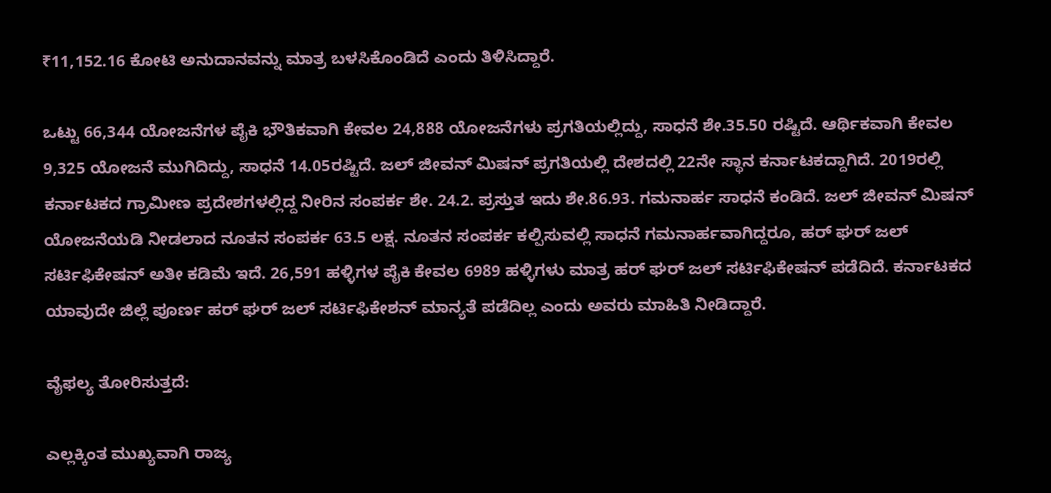₹11,152.16 ಕೋಟಿ ಅನುದಾನವನ್ನು ಮಾತ್ರ ಬಳಸಿಕೊಂಡಿದೆ ಎಂದು ತಿಳಿಸಿದ್ದಾರೆ.

ಒಟ್ಟು 66,344 ಯೋಜನೆಗಳ ಪೈಕಿ ಭೌತಿಕವಾಗಿ ಕೇವಲ 24,888 ಯೋಜನೆಗಳು ಪ್ರಗತಿಯಲ್ಲಿದ್ದು, ಸಾಧನೆ ಶೇ.35.50 ರಷ್ಟಿದೆ. ಆರ್ಥಿಕವಾಗಿ ಕೇವಲ 9,325 ಯೋಜನೆ ಮುಗಿದಿದ್ದು, ಸಾಧನೆ 14.05ರಷ್ಟಿದೆ. ಜಲ್ ಜೀವನ್ ಮಿಷನ್‌ ಪ್ರಗತಿಯಲ್ಲಿ ದೇಶದಲ್ಲಿ 22ನೇ ಸ್ಥಾನ ಕರ್ನಾಟಕದ್ದಾಗಿದೆ. 2019ರಲ್ಲಿ ಕರ್ನಾಟಕದ ಗ್ರಾಮೀಣ ಪ್ರದೇಶಗಳಲ್ಲಿದ್ದ ನೀರಿನ ಸಂಪರ್ಕ ಶೇ. 24.2. ಪ್ರಸ್ತುತ ಇದು ಶೇ.86.93. ಗಮನಾರ್ಹ ಸಾಧನೆ ಕಂಡಿದೆ. ಜಲ್ ಜೀವನ್ ಮಿಷನ್ ಯೋಜನೆಯಡಿ ನೀಡಲಾದ ನೂತನ ಸಂಪರ್ಕ 63.5 ಲಕ್ಷ. ನೂತನ ಸಂಪರ್ಕ ಕಲ್ಪಿಸುವಲ್ಲಿ ಸಾಧನೆ ಗಮನಾರ್ಹವಾಗಿದ್ದರೂ, ಹರ್ ಘರ್ ಜಲ್ ಸರ್ಟಿಫಿಕೇಷನ್ ಅತೀ ಕಡಿಮೆ ಇದೆ. 26,591 ಹಳ್ಳಿಗಳ ಪೈಕಿ ಕೇವಲ 6989 ಹಳ್ಳಿಗಳು ಮಾತ್ರ ಹರ್ ಘರ್ ಜಲ್ ಸರ್ಟಿಫಿಕೇಷನ್ ಪಡೆದಿದೆ. ಕರ್ನಾಟಕದ ಯಾವುದೇ ಜಿಲ್ಲೆ ಪೂರ್ಣ ಹರ್ ಘರ್ ಜಲ್ ಸರ್ಟಿಫಿಕೇಶನ್ ಮಾನ್ಯತೆ ಪಡೆದಿಲ್ಲ ಎಂದು ಅವರು ಮಾಹಿತಿ ನೀಡಿದ್ದಾರೆ.

ವೈಫಲ್ಯ ತೋರಿಸುತ್ತದೆ:

ಎಲ್ಲಕ್ಕಿಂತ ಮುಖ್ಯವಾಗಿ ರಾಜ್ಯ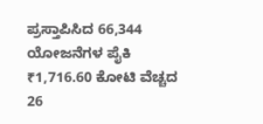ಪ್ರಸ್ತಾಪಿಸಿದ 66,344 ಯೋಜನೆಗಳ ಪೈಕಿ ₹1,716.60 ಕೋಟಿ ವೆಚ್ಚದ 26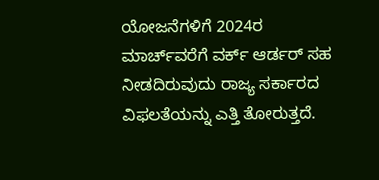ಯೋಜನೆಗಳಿಗೆ 2024ರ ಮಾರ್ಚ್‌ವರೆಗೆ ವರ್ಕ್ ಆರ್ಡರ್ ಸಹ ನೀಡದಿರುವುದು ರಾಜ್ಯ ಸರ್ಕಾರದ ವಿಫಲತೆಯನ್ನು ಎತ್ತಿ ತೋರುತ್ತದೆ.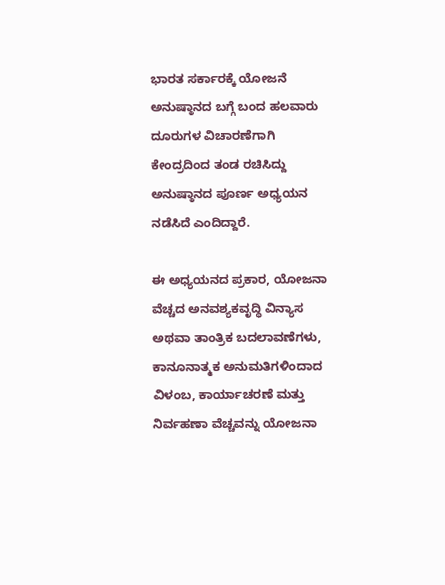ಭಾರತ ಸರ್ಕಾರಕ್ಕೆ ಯೋಜನೆ ಅನುಷ್ಠಾನದ ಬಗ್ಗೆ ಬಂದ ಹಲವಾರು ದೂರುಗಳ ವಿಚಾರಣೆಗಾಗಿ ಕೇಂದ್ರದಿಂದ ತಂಡ ರಚಿಸಿದ್ದು ಅನುಷ್ಠಾನದ ಪೂರ್ಣ ಅಧ್ಯಯನ ನಡೆಸಿದೆ ಎಂದಿದ್ದಾರೆ.

ಈ ಅಧ್ಯಯನದ ಪ್ರಕಾರ, ಯೋಜನಾ ವೆಚ್ಚದ ಅನವಶ್ಯಕವೃದ್ಧಿ ವಿನ್ಯಾಸ ಅಥವಾ ತಾಂತ್ರಿಕ ಬದಲಾವಣೆಗಳು, ಕಾನೂನಾತ್ಮಕ ಅನುಮತಿಗಳಿಂದಾದ ವಿಳಂಬ, ಕಾರ್ಯಾಚರಣೆ ಮತ್ತು ನಿರ್ವಹಣಾ ವೆಚ್ಚವನ್ನು ಯೋಜನಾ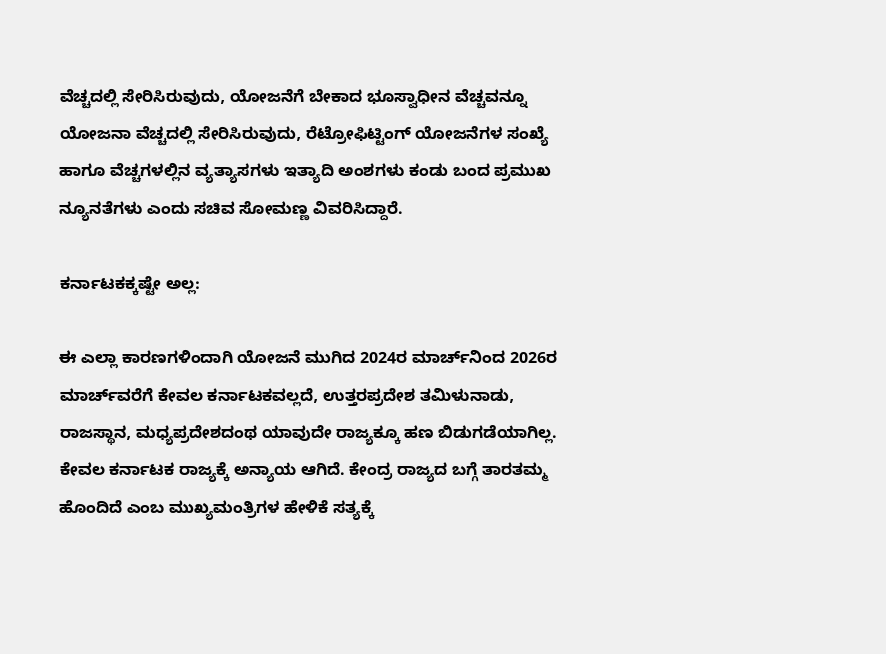ವೆಚ್ಚದಲ್ಲಿ ಸೇರಿಸಿರುವುದು, ಯೋಜನೆಗೆ ಬೇಕಾದ ಭೂಸ್ವಾಧೀನ ವೆಚ್ಚವನ್ನೂ ಯೋಜನಾ ವೆಚ್ಚದಲ್ಲಿ ಸೇರಿಸಿರುವುದು, ರೆಟ್ರೋಫಿಟ್ಟಿಂಗ್ ಯೋಜನೆಗಳ ಸಂಖ್ಯೆ ಹಾಗೂ ವೆಚ್ಚಗಳಲ್ಲಿನ ವ್ಯತ್ಯಾಸಗಳು ಇತ್ಯಾದಿ ಅಂಶಗಳು ಕಂಡು ಬಂದ ಪ್ರಮುಖ ನ್ಯೂನತೆಗಳು ಎಂದು ಸಚಿವ ಸೋಮಣ್ಣ ವಿವರಿಸಿದ್ದಾರೆ.

ಕರ್ನಾಟಕಕ್ಕಷ್ಟೇ ಅಲ್ಲ:

ಈ ಎಲ್ಲಾ ಕಾರಣಗಳಿಂದಾಗಿ ಯೋಜನೆ ಮುಗಿದ 2024ರ ಮಾರ್ಚ್‌ನಿಂದ 2026ರ ಮಾರ್ಚ್‌ವರೆಗೆ ಕೇವಲ ಕರ್ನಾಟಕವಲ್ಲದೆ, ಉತ್ತರಪ್ರದೇಶ ತಮಿಳುನಾಡು, ರಾಜಸ್ಥಾನ, ಮಧ್ಯಪ್ರದೇಶದಂಥ ಯಾವುದೇ ರಾಜ್ಯಕ್ಕೂ ಹಣ ಬಿಡುಗಡೆಯಾಗಿಲ್ಲ. ಕೇವಲ ಕರ್ನಾಟಕ ರಾಜ್ಯಕ್ಕೆ ಅನ್ಯಾಯ ಆಗಿದೆ. ಕೇಂದ್ರ ರಾಜ್ಯದ ಬಗ್ಗೆ ತಾರತಮ್ಮ ಹೊಂದಿದೆ ಎಂಬ ಮುಖ್ಯಮಂತ್ರಿಗಳ ಹೇಳಿಕೆ ಸತ್ಯಕ್ಕೆ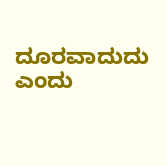ದೂರವಾದುದು ಎಂದು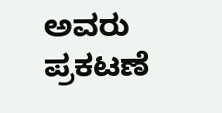ಅವರು ಪ್ರಕಟಣೆ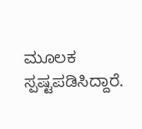ಮೂಲಕ ಸ್ಪಷ್ಟಪಡಿಸಿದ್ದಾರೆ.